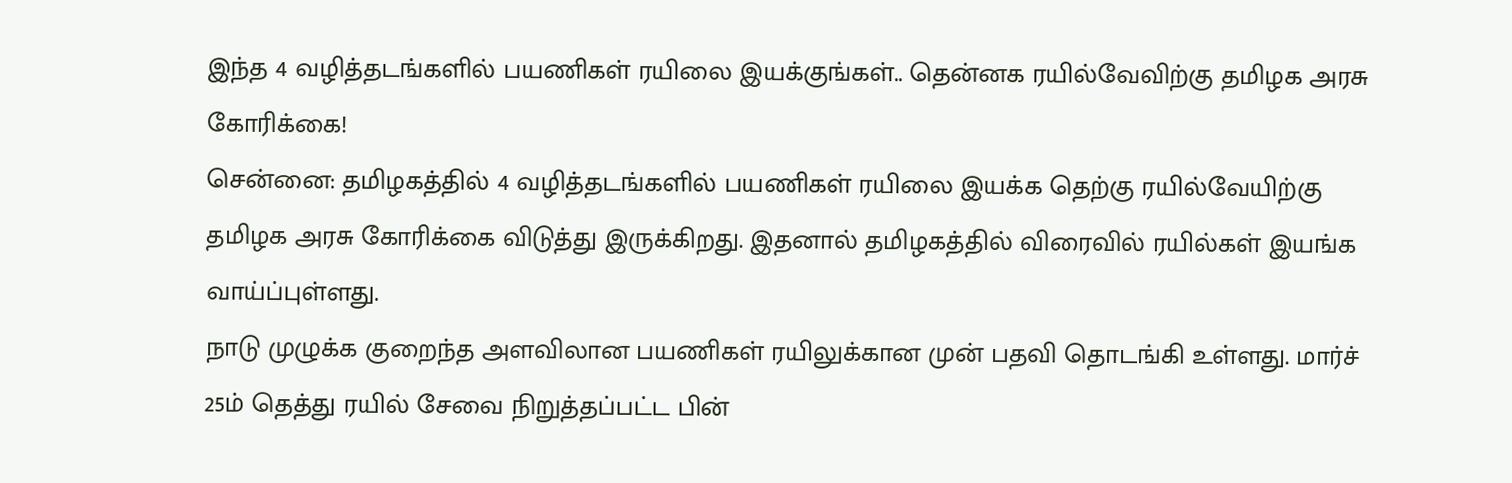இந்த 4 வழித்தடங்களில் பயணிகள் ரயிலை இயக்குங்கள்.. தென்னக ரயில்வேவிற்கு தமிழக அரசு கோரிக்கை!
சென்னை: தமிழகத்தில் 4 வழித்தடங்களில் பயணிகள் ரயிலை இயக்க தெற்கு ரயில்வேயிற்கு தமிழக அரசு கோரிக்கை விடுத்து இருக்கிறது. இதனால் தமிழகத்தில் விரைவில் ரயில்கள் இயங்க வாய்ப்புள்ளது.
நாடு முழுக்க குறைந்த அளவிலான பயணிகள் ரயிலுக்கான முன் பதவி தொடங்கி உள்ளது. மார்ச் 25ம் தெத்து ரயில் சேவை நிறுத்தப்பட்ட பின்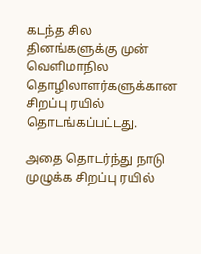கடந்த சில தினங்களுக்கு முன் வெளிமாநில தொழிலாளர்களுக்கான சிறப்பு ரயில் தொடங்கப்பட்டது.

அதை தொடர்ந்து நாடு முழுக்க சிறப்பு ரயில்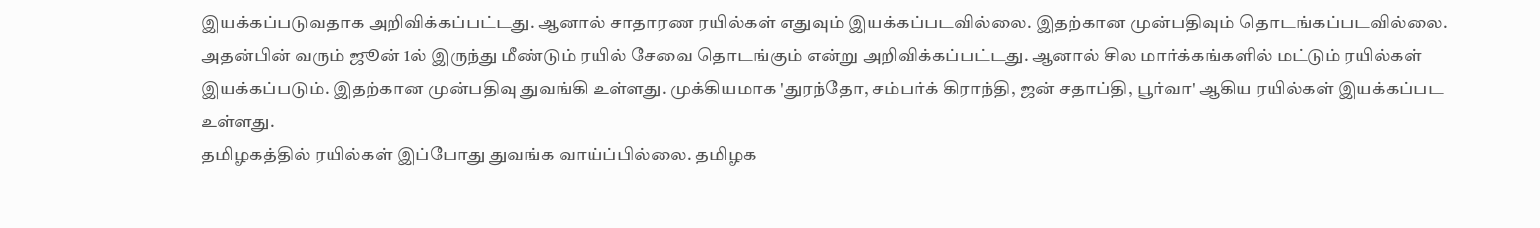இயக்கப்படுவதாக அறிவிக்கப்பட்டது. ஆனால் சாதாரண ரயில்கள் எதுவும் இயக்கப்படவில்லை. இதற்கான முன்பதிவும் தொடங்கப்படவில்லை.
அதன்பின் வரும் ஜூன் 1ல் இருந்து மீண்டும் ரயில் சேவை தொடங்கும் என்று அறிவிக்கப்பட்டது. ஆனால் சில மார்க்கங்களில் மட்டும் ரயில்கள் இயக்கப்படும். இதற்கான முன்பதிவு துவங்கி உள்ளது. முக்கியமாக 'துரந்தோ, சம்பர்க் கிராந்தி, ஜன் சதாப்தி, பூர்வா' ஆகிய ரயில்கள் இயக்கப்பட உள்ளது.
தமிழகத்தில் ரயில்கள் இப்போது துவங்க வாய்ப்பில்லை. தமிழக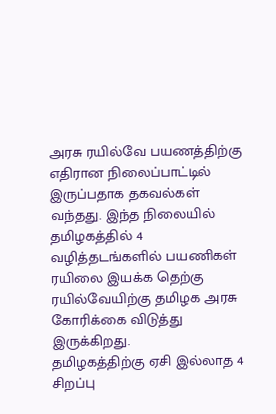அரசு ரயில்வே பயணத்திற்கு எதிரான நிலைப்பாட்டில் இருப்பதாக தகவல்கள் வந்தது. இந்த நிலையில் தமிழகத்தில் 4 வழித்தடங்களில் பயணிகள் ரயிலை இயக்க தெற்கு ரயில்வேயிற்கு தமிழக அரசு கோரிக்கை விடுத்து இருக்கிறது.
தமிழகத்திற்கு ஏசி இல்லாத 4 சிறப்பு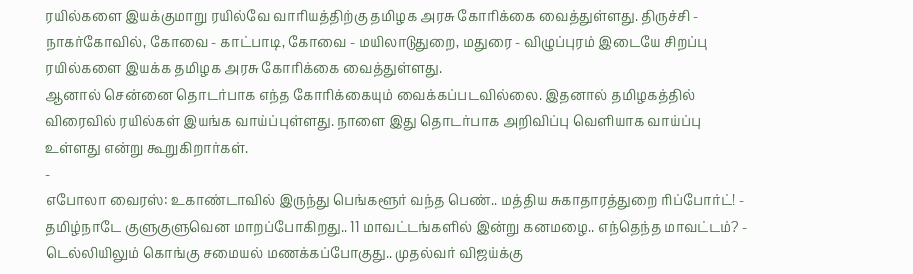ரயில்களை இயக்குமாறு ரயில்வே வாரியத்திற்கு தமிழக அரசு கோரிக்கை வைத்துள்ளது. திருச்சி - நாகர்கோவில், கோவை - காட்பாடி, கோவை - மயிலாடுதுறை, மதுரை - விழுப்புரம் இடையே சிறப்பு ரயில்களை இயக்க தமிழக அரசு கோரிக்கை வைத்துள்ளது.
ஆனால் சென்னை தொடர்பாக எந்த கோரிக்கையும் வைக்கப்படவில்லை. இதனால் தமிழகத்தில் விரைவில் ரயில்கள் இயங்க வாய்ப்புள்ளது. நாளை இது தொடர்பாக அறிவிப்பு வெளியாக வாய்ப்பு உள்ளது என்று கூறுகிறார்கள்.
-
எபோலா வைரஸ்: உகாண்டாவில் இருந்து பெங்களூர் வந்த பெண்.. மத்திய சுகாதாரத்துறை ரிப்போர்ட்! -
தமிழ்நாடே குளுகுளுவென மாறப்போகிறது.. 11 மாவட்டங்களில் இன்று கனமழை.. எந்தெந்த மாவட்டம்? -
டெல்லியிலும் கொங்கு சமையல் மணக்கப்போகுது.. முதல்வர் விஜய்க்கு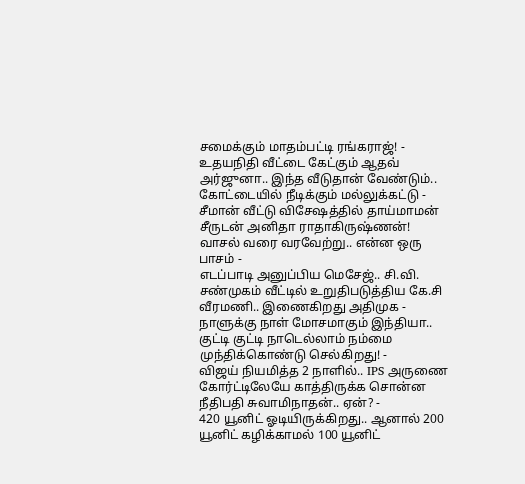சமைக்கும் மாதம்பட்டி ரங்கராஜ்! -
உதயநிதி வீட்டை கேட்கும் ஆதவ் அர்ஜுனா.. இந்த வீடுதான் வேண்டும்.. கோட்டையில் நீடிக்கும் மல்லுக்கட்டு -
சீமான் வீட்டு விசேஷத்தில் தாய்மாமன் சீருடன் அனிதா ராதாகிருஷ்ணன்! வாசல் வரை வரவேற்று.. என்ன ஒரு பாசம் -
எடப்பாடி அனுப்பிய மெசேஜ்.. சி.வி. சண்முகம் வீட்டில் உறுதிபடுத்திய கே.சி வீரமணி.. இணைகிறது அதிமுக -
நாளுக்கு நாள் மோசமாகும் இந்தியா.. குட்டி குட்டி நாடெல்லாம் நம்மை முந்திக்கொண்டு செல்கிறது! -
விஜய் நியமித்த 2 நாளில்.. IPS அருணை கோர்ட்டிலேயே காத்திருக்க சொன்ன நீதிபதி சுவாமிநாதன்.. ஏன்? -
420 யூனிட் ஓடியிருக்கிறது.. ஆனால் 200 யூனிட் கழிக்காமல் 100 யூனிட்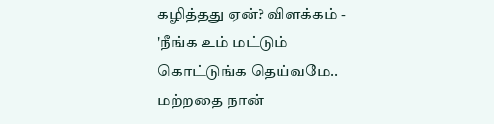கழித்தது ஏன்? விளக்கம் -
'நீங்க உம் மட்டும் கொட்டுங்க தெய்வமே.. மற்றதை நான்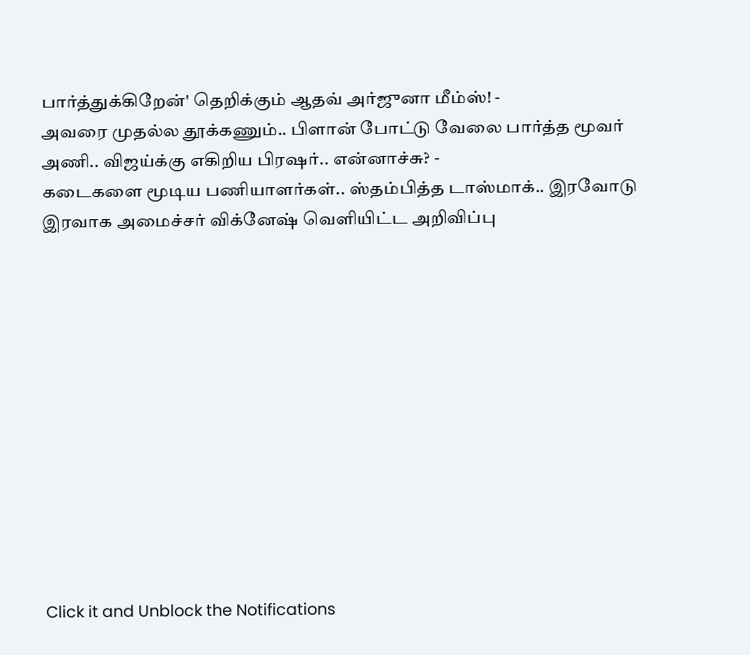பார்த்துக்கிறேன்' தெறிக்கும் ஆதவ் அர்ஜுனா மீம்ஸ்! -
அவரை முதல்ல தூக்கணும்.. பிளான் போட்டு வேலை பார்த்த மூவர் அணி.. விஜய்க்கு எகிறிய பிரஷர்.. என்னாச்சு? -
கடைகளை மூடிய பணியாளர்கள்.. ஸ்தம்பித்த டாஸ்மாக்.. இரவோடு இரவாக அமைச்சர் விக்னேஷ் வெளியிட்ட அறிவிப்பு












Click it and Unblock the Notifications